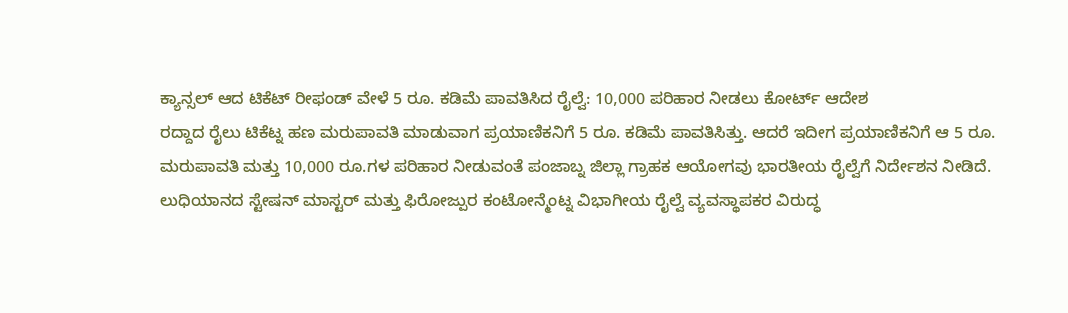ಕ್ಯಾನ್ಸಲ್ ಆದ ಟಿಕೆಟ್ ರೀಫಂಡ್ ವೇಳೆ 5 ರೂ. ಕಡಿಮೆ ಪಾವತಿಸಿದ ರೈಲ್ವೆ: 10,000 ಪರಿಹಾರ ನೀಡಲು ಕೋರ್ಟ್ ಆದೇಶ
ರದ್ದಾದ ರೈಲು ಟಿಕೆಟ್ನ ಹಣ ಮರುಪಾವತಿ ಮಾಡುವಾಗ ಪ್ರಯಾಣಿಕನಿಗೆ 5 ರೂ. ಕಡಿಮೆ ಪಾವತಿಸಿತ್ತು. ಆದರೆ ಇದೀಗ ಪ್ರಯಾಣಿಕನಿಗೆ ಆ 5 ರೂ. ಮರುಪಾವತಿ ಮತ್ತು 10,000 ರೂ.ಗಳ ಪರಿಹಾರ ನೀಡುವಂತೆ ಪಂಜಾಬ್ನ ಜಿಲ್ಲಾ ಗ್ರಾಹಕ ಆಯೋಗವು ಭಾರತೀಯ ರೈಲ್ವೆಗೆ ನಿರ್ದೇಶನ ನೀಡಿದೆ.
ಲುಧಿಯಾನದ ಸ್ಟೇಷನ್ ಮಾಸ್ಟರ್ ಮತ್ತು ಫಿರೋಜ್ಪುರ ಕಂಟೋನ್ಮೆಂಟ್ನ ವಿಭಾಗೀಯ ರೈಲ್ವೆ ವ್ಯವಸ್ಥಾಪಕರ ವಿರುದ್ಧ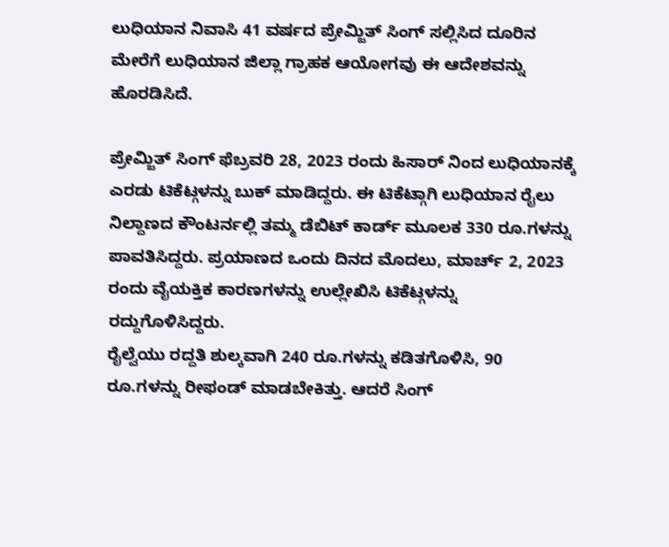ಲುಧಿಯಾನ ನಿವಾಸಿ 41 ವರ್ಷದ ಪ್ರೇಮ್ಜಿತ್ ಸಿಂಗ್ ಸಲ್ಲಿಸಿದ ದೂರಿನ ಮೇರೆಗೆ ಲುಧಿಯಾನ ಜಿಲ್ಲಾ ಗ್ರಾಹಕ ಆಯೋಗವು ಈ ಆದೇಶವನ್ನು ಹೊರಡಿಸಿದೆ.

ಪ್ರೇಮ್ಜಿತ್ ಸಿಂಗ್ ಫೆಬ್ರವರಿ 28, 2023 ರಂದು ಹಿಸಾರ್ ನಿಂದ ಲುಧಿಯಾನಕ್ಕೆ ಎರಡು ಟಿಕೆಟ್ಗಳನ್ನು ಬುಕ್ ಮಾಡಿದ್ದರು. ಈ ಟಿಕೆಟ್ಗಾಗಿ ಲುಧಿಯಾನ ರೈಲು ನಿಲ್ದಾಣದ ಕೌಂಟರ್ನಲ್ಲಿ ತಮ್ಮ ಡೆಬಿಟ್ ಕಾರ್ಡ್ ಮೂಲಕ 330 ರೂ.ಗಳನ್ನು ಪಾವತಿಸಿದ್ದರು. ಪ್ರಯಾಣದ ಒಂದು ದಿನದ ಮೊದಲು, ಮಾರ್ಚ್ 2, 2023 ರಂದು ವೈಯಕ್ತಿಕ ಕಾರಣಗಳನ್ನು ಉಲ್ಲೇಖಿಸಿ ಟಿಕೆಟ್ಗಳನ್ನು ರದ್ದುಗೊಳಿಸಿದ್ದರು.
ರೈಲ್ವೆಯು ರದ್ದತಿ ಶುಲ್ಕವಾಗಿ 240 ರೂ.ಗಳನ್ನು ಕಡಿತಗೊಳಿಸಿ, 90 ರೂ.ಗಳನ್ನು ರೀಫಂಡ್ ಮಾಡಬೇಕಿತ್ತು. ಆದರೆ ಸಿಂಗ್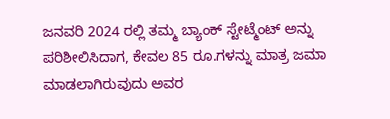ಜನವರಿ 2024 ರಲ್ಲಿ ತಮ್ಮ ಬ್ಯಾಂಕ್ ಸ್ಟೇಟ್ಮೆಂಟ್ ಅನ್ನು ಪರಿಶೀಲಿಸಿದಾಗ, ಕೇವಲ 85 ರೂ.ಗಳನ್ನು ಮಾತ್ರ ಜಮಾ ಮಾಡಲಾಗಿರುವುದು ಅವರ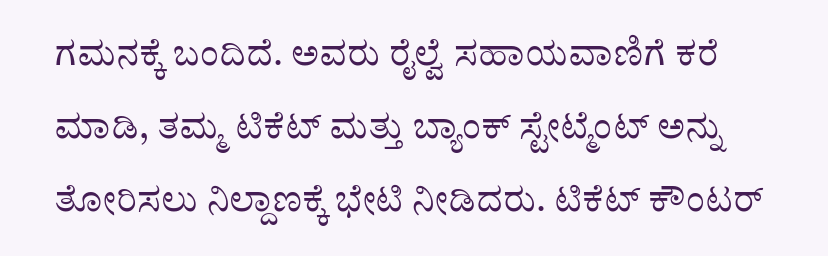ಗಮನಕ್ಕೆ ಬಂದಿದೆ. ಅವರು ರೈಲ್ವೆ ಸಹಾಯವಾಣಿಗೆ ಕರೆ ಮಾಡಿ, ತಮ್ಮ ಟಿಕೆಟ್ ಮತ್ತು ಬ್ಯಾಂಕ್ ಸ್ಟೇಟ್ಮೆಂಟ್ ಅನ್ನು ತೋರಿಸಲು ನಿಲ್ದಾಣಕ್ಕೆ ಭೇಟಿ ನೀಡಿದರು. ಟಿಕೆಟ್ ಕೌಂಟರ್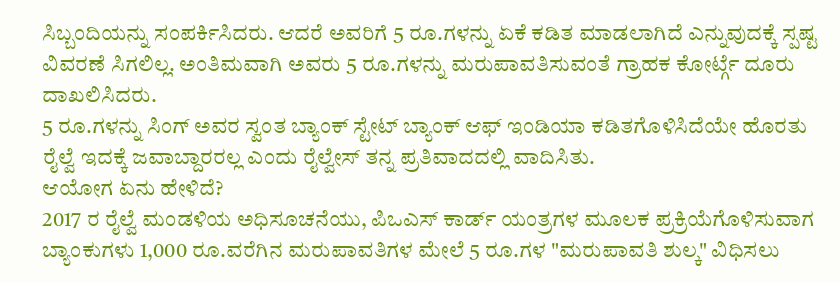ಸಿಬ್ಬಂದಿಯನ್ನು ಸಂಪರ್ಕಿಸಿದರು. ಆದರೆ ಅವರಿಗೆ 5 ರೂ.ಗಳನ್ನು ಏಕೆ ಕಡಿತ ಮಾಡಲಾಗಿದೆ ಎನ್ನುವುದಕ್ಕೆ ಸ್ಪಷ್ಟ ವಿವರಣೆ ಸಿಗಲಿಲ್ಲ. ಅಂತಿಮವಾಗಿ ಅವರು 5 ರೂ.ಗಳನ್ನು ಮರುಪಾವತಿಸುವಂತೆ ಗ್ರಾಹಕ ಕೋರ್ಟ್ಗೆ ದೂರು ದಾಖಲಿಸಿದರು.
5 ರೂ.ಗಳನ್ನು ಸಿಂಗ್ ಅವರ ಸ್ವಂತ ಬ್ಯಾಂಕ್ ಸ್ಟೇಟ್ ಬ್ಯಾಂಕ್ ಆಫ್ ಇಂಡಿಯಾ ಕಡಿತಗೊಳಿಸಿದೆಯೇ ಹೊರತು ರೈಲ್ವೆ ಇದಕ್ಕೆ ಜವಾಬ್ದಾರರಲ್ಲ ಎಂದು ರೈಲ್ವೇಸ್ ತನ್ನ ಪ್ರತಿವಾದದಲ್ಲಿ ವಾದಿಸಿತು.
ಆಯೋಗ ಏನು ಹೇಳಿದೆ?
2017 ರ ರೈಲ್ವೆ ಮಂಡಳಿಯ ಅಧಿಸೂಚನೆಯು, ಪಿಒಎಸ್ ಕಾರ್ಡ್ ಯಂತ್ರಗಳ ಮೂಲಕ ಪ್ರಕ್ರಿಯೆಗೊಳಿಸುವಾಗ ಬ್ಯಾಂಕುಗಳು 1,000 ರೂ.ವರೆಗಿನ ಮರುಪಾವತಿಗಳ ಮೇಲೆ 5 ರೂ.ಗಳ "ಮರುಪಾವತಿ ಶುಲ್ಕ" ವಿಧಿಸಲು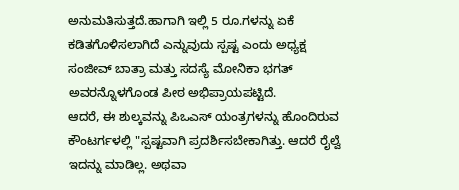ಅನುಮತಿಸುತ್ತದೆ.ಹಾಗಾಗಿ ಇಲ್ಲಿ 5 ರೂ.ಗಳನ್ನು ಏಕೆ ಕಡಿತಗೊಳಿಸಲಾಗಿದೆ ಎನ್ನುವುದು ಸ್ಪಷ್ಟ ಎಂದು ಅಧ್ಯಕ್ಷ ಸಂಜೀವ್ ಬಾತ್ರಾ ಮತ್ತು ಸದಸ್ಯೆ ಮೋನಿಕಾ ಭಗತ್ ಅವರನ್ನೊಳಗೊಂಡ ಪೀಠ ಅಭಿಪ್ರಾಯಪಟ್ಟಿದೆ.
ಆದರೆ, ಈ ಶುಲ್ಕವನ್ನು ಪಿಒಎಸ್ ಯಂತ್ರಗಳನ್ನು ಹೊಂದಿರುವ ಕೌಂಟರ್ಗಳಲ್ಲಿ "ಸ್ಪಷ್ಟವಾಗಿ ಪ್ರದರ್ಶಿಸಬೇಕಾಗಿತ್ತು. ಆದರೆ ರೈಲ್ವೆ ಇದನ್ನು ಮಾಡಿಲ್ಲ. ಅಥವಾ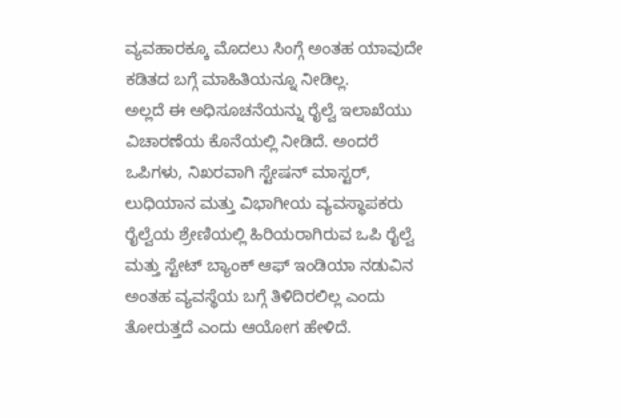ವ್ಯವಹಾರಕ್ಕೂ ಮೊದಲು ಸಿಂಗ್ಗೆ ಅಂತಹ ಯಾವುದೇ ಕಡಿತದ ಬಗ್ಗೆ ಮಾಹಿತಿಯನ್ನೂ ನೀಡಿಲ್ಲ.
ಅಲ್ಲದೆ ಈ ಅಧಿಸೂಚನೆಯನ್ನು ರೈಲ್ವೆ ಇಲಾಖೆಯು ವಿಚಾರಣೆಯ ಕೊನೆಯಲ್ಲಿ ನೀಡಿದೆ. ಅಂದರೆ ಒಪಿಗಳು, ನಿಖರವಾಗಿ ಸ್ಟೇಷನ್ ಮಾಸ್ಟರ್, ಲುಧಿಯಾನ ಮತ್ತು ವಿಭಾಗೀಯ ವ್ಯವಸ್ಥಾಪಕರು ರೈಲ್ವೆಯ ಶ್ರೇಣಿಯಲ್ಲಿ ಹಿರಿಯರಾಗಿರುವ ಒಪಿ ರೈಲ್ವೆ ಮತ್ತು ಸ್ಟೇಟ್ ಬ್ಯಾಂಕ್ ಆಫ್ ಇಂಡಿಯಾ ನಡುವಿನ ಅಂತಹ ವ್ಯವಸ್ಥೆಯ ಬಗ್ಗೆ ತಿಳಿದಿರಲಿಲ್ಲ ಎಂದು ತೋರುತ್ತದೆ ಎಂದು ಆಯೋಗ ಹೇಳಿದೆ.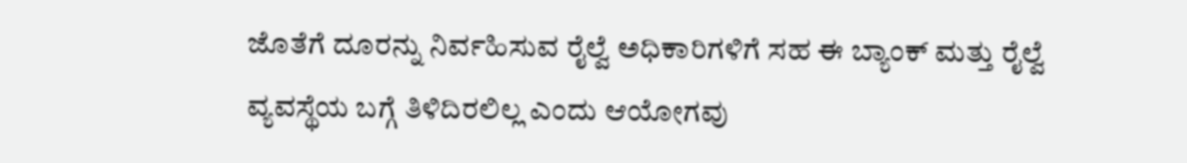ಜೊತೆಗೆ ದೂರನ್ನು ನಿರ್ವಹಿಸುವ ರೈಲ್ವೆ ಅಧಿಕಾರಿಗಳಿಗೆ ಸಹ ಈ ಬ್ಯಾಂಕ್ ಮತ್ತು ರೈಲ್ವೆ ವ್ಯವಸ್ಥೆಯ ಬಗ್ಗೆ ತಿಳಿದಿರಲಿಲ್ಲ ಎಂದು ಆಯೋಗವು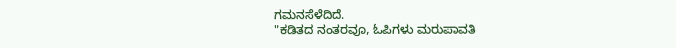ಗಮನಸೆಳೆದಿದೆ.
"ಕಡಿತದ ನಂತರವೂ, ಓಪಿಗಳು ಮರುಪಾವತಿ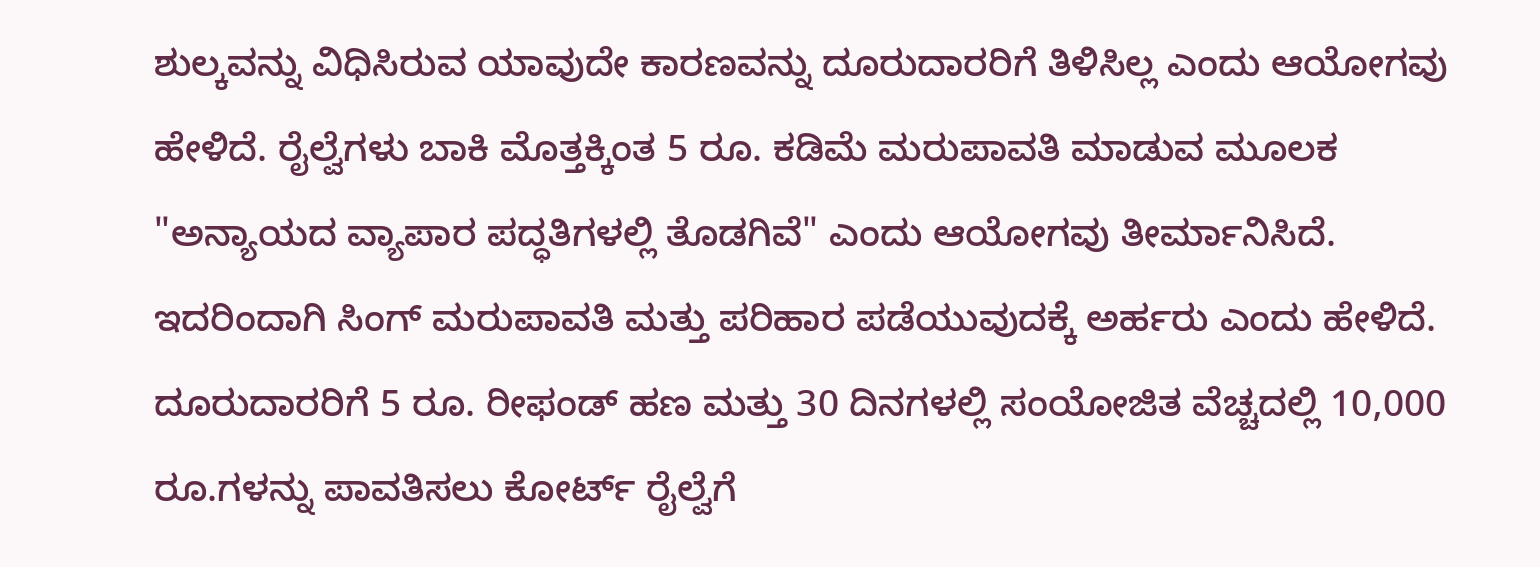ಶುಲ್ಕವನ್ನು ವಿಧಿಸಿರುವ ಯಾವುದೇ ಕಾರಣವನ್ನು ದೂರುದಾರರಿಗೆ ತಿಳಿಸಿಲ್ಲ ಎಂದು ಆಯೋಗವು ಹೇಳಿದೆ. ರೈಲ್ವೆಗಳು ಬಾಕಿ ಮೊತ್ತಕ್ಕಿಂತ 5 ರೂ. ಕಡಿಮೆ ಮರುಪಾವತಿ ಮಾಡುವ ಮೂಲಕ "ಅನ್ಯಾಯದ ವ್ಯಾಪಾರ ಪದ್ಧತಿಗಳಲ್ಲಿ ತೊಡಗಿವೆ" ಎಂದು ಆಯೋಗವು ತೀರ್ಮಾನಿಸಿದೆ. ಇದರಿಂದಾಗಿ ಸಿಂಗ್ ಮರುಪಾವತಿ ಮತ್ತು ಪರಿಹಾರ ಪಡೆಯುವುದಕ್ಕೆ ಅರ್ಹರು ಎಂದು ಹೇಳಿದೆ. ದೂರುದಾರರಿಗೆ 5 ರೂ. ರೀಫಂಡ್ ಹಣ ಮತ್ತು 30 ದಿನಗಳಲ್ಲಿ ಸಂಯೋಜಿತ ವೆಚ್ಚದಲ್ಲಿ 10,000 ರೂ.ಗಳನ್ನು ಪಾವತಿಸಲು ಕೋರ್ಟ್ ರೈಲ್ವೆಗೆ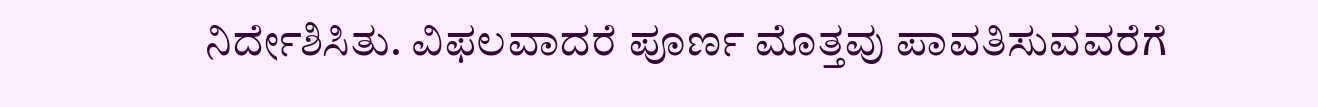ನಿರ್ದೇಶಿಸಿತು. ವಿಫಲವಾದರೆ ಪೂರ್ಣ ಮೊತ್ತವು ಪಾವತಿಸುವವರೆಗೆ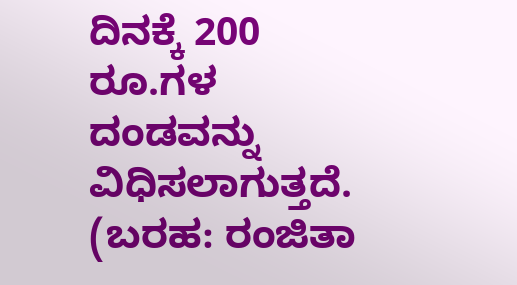ದಿನಕ್ಕೆ 200 ರೂ.ಗಳ ದಂಡವನ್ನು ವಿಧಿಸಲಾಗುತ್ತದೆ.
(ಬರಹ: ರಂಜಿತಾ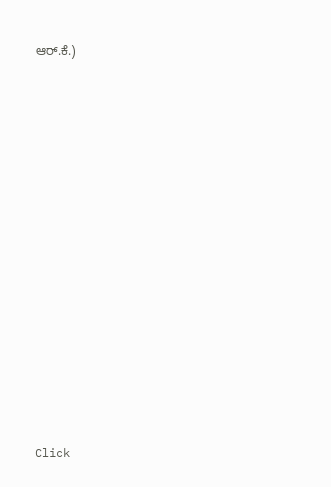ಆರ್.ಕೆ.)














Click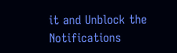it and Unblock the Notifications